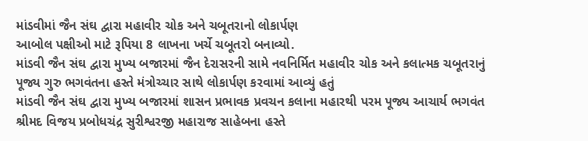માંડવીમાં જૈન સંઘ દ્વારા મહાવીર ચોક અને ચબૂતરાનો લોકાર્પણ
આબોલ પક્ષીઓ માટે રૂપિયા 8 લાખના ખર્ચે ચબૂતરો બનાવ્યો.
માંડવી જૈન સંઘ દ્વારા મુખ્ય બજારમાં જૈન દેરાસરની સામે નવનિર્મિત મહાવીર ચોક અને કલાત્મક ચબૂતરાનું પૂજ્ય ગુરુ ભગવંતના હસ્તે મંત્રોચ્ચાર સાથે લોકાર્પણ કરવામાં આવ્યું હતું
માંડવી જૈન સંઘ દ્વારા મુખ્ય બજારમાં શાસન પ્રભાવક પ્રવચન કલાના મહારથી પરમ પૂજ્ય આચાર્ય ભગવંત શ્રીમદ વિજય પ્રબોધચંદ્ર સુરીશ્વરજી મહારાજ સાહેબના હસ્તે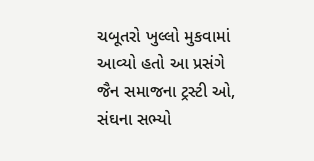ચબૂતરો ખુલ્લો મુકવામાં આવ્યો હતો આ પ્રસંગે જૈન સમાજના ટ્રસ્ટી ઓ, સંઘના સભ્યો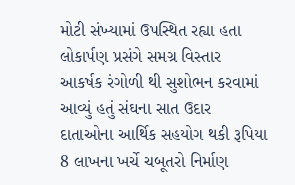મોટી સંખ્યામાં ઉપસ્થિત રહ્યા હતા લોકાર્પણ પ્રસંગે સમગ્ર વિસ્તાર આકર્ષક રંગોળી થી સુશોભન કરવામાં આવ્યું હતું સંઘના સાત ઉદાર દાતાઓના આર્થિક સહયોગ થકી રૂપિયા 8 લાખના ખર્ચે ચબૂતરો નિર્માણ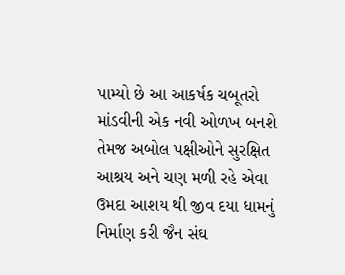પામ્યો છે આ આકર્ષક ચબૂતરો માંડવીની એક નવી ઓળખ બનશે તેમજ અબોલ પક્ષીઓને સુરક્ષિત આશ્રય અને ચણ મળી રહે એવા ઉમદા આશય થી જીવ દયા ધામનું નિર્માણ કરી જૈન સંઘ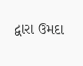દ્વારા ઉમદા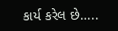કાર્ય કરેલ છે…..